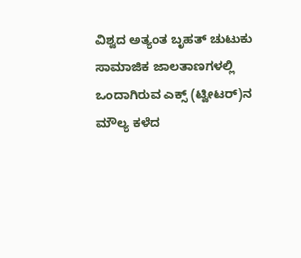ವಿಶ್ವದ ಅತ್ಯಂತ ಬೃಹತ್ ಚುಟುಕು ಸಾಮಾಜಿಕ ಜಾಲತಾಣಗಳಲ್ಲಿ ಒಂದಾಗಿರುವ ಎಕ್ಸ್ (ಟ್ವೀಟರ್)ನ ಮೌಲ್ಯ ಕಳೆದ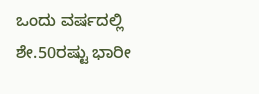ಒಂದು ವರ್ಷದಲ್ಲಿ ಶೇ.50ರಷ್ಟು ಭಾರೀ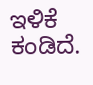ಇಳಿಕೆ ಕಂಡಿದೆ.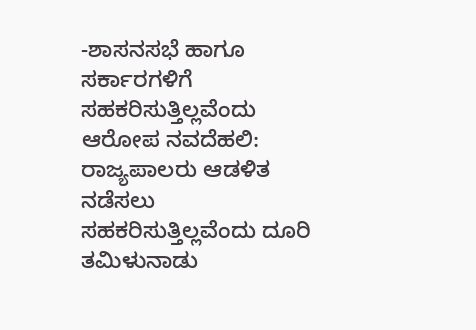-ಶಾಸನಸಭೆ ಹಾಗೂ ಸರ್ಕಾರಗಳಿಗೆ ಸಹಕರಿಸುತ್ತಿಲ್ಲವೆಂದು ಆರೋಪ ನವದೆಹಲಿ: ರಾಜ್ಯಪಾಲರು ಆಡಳಿತ ನಡೆಸಲು ಸಹಕರಿಸುತ್ತಿಲ್ಲವೆಂದು ದೂರಿ ತಮಿಳುನಾಡು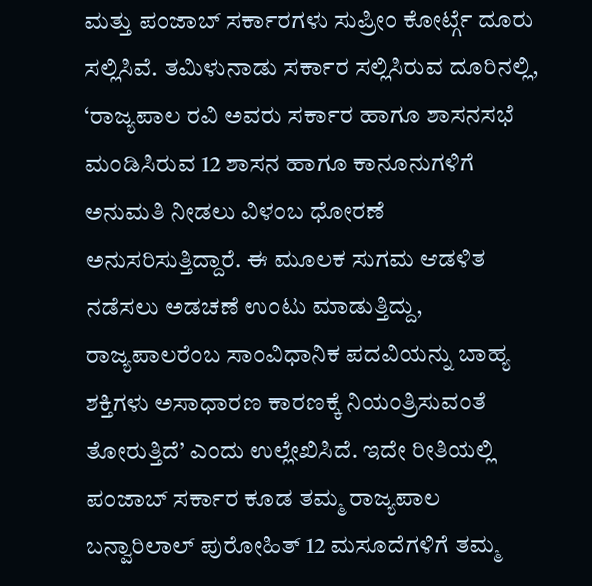ಮತ್ತು ಪಂಜಾಬ್ ಸರ್ಕಾರಗಳು ಸುಪ್ರೀಂ ಕೋರ್ಟ್ಗೆ ದೂರು ಸಲ್ಲಿಸಿವೆ. ತಮಿಳುನಾಡು ಸರ್ಕಾರ ಸಲ್ಲಿಸಿರುವ ದೂರಿನಲ್ಲಿ, ‘ರಾಜ್ಯಪಾಲ ರವಿ ಅವರು ಸರ್ಕಾರ ಹಾಗೂ ಶಾಸನಸಭೆ ಮಂಡಿಸಿರುವ 12 ಶಾಸನ ಹಾಗೂ ಕಾನೂನುಗಳಿಗೆ ಅನುಮತಿ ನೀಡಲು ವಿಳಂಬ ಧೋರಣೆ ಅನುಸರಿಸುತ್ತಿದ್ದಾರೆ. ಈ ಮೂಲಕ ಸುಗಮ ಆಡಳಿತ ನಡೆಸಲು ಅಡಚಣೆ ಉಂಟು ಮಾಡುತ್ತಿದ್ದು, ರಾಜ್ಯಪಾಲರೆಂಬ ಸಾಂವಿಧಾನಿಕ ಪದವಿಯನ್ನು ಬಾಹ್ಯ ಶಕ್ತಿಗಳು ಅಸಾಧಾರಣ ಕಾರಣಕ್ಕೆ ನಿಯಂತ್ರಿಸುವಂತೆ ತೋರುತ್ತಿದೆ’ ಎಂದು ಉಲ್ಲೇಖಿಸಿದೆ. ಇದೇ ರೀತಿಯಲ್ಲಿ ಪಂಜಾಬ್ ಸರ್ಕಾರ ಕೂಡ ತಮ್ಮ ರಾಜ್ಯಪಾಲ ಬನ್ವಾರಿಲಾಲ್ ಪುರೋಹಿತ್ 12 ಮಸೂದೆಗಳಿಗೆ ತಮ್ಮ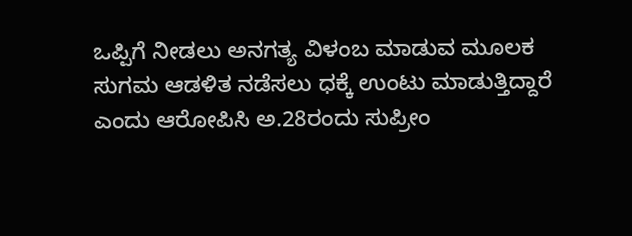ಒಪ್ಪಿಗೆ ನೀಡಲು ಅನಗತ್ಯ ವಿಳಂಬ ಮಾಡುವ ಮೂಲಕ ಸುಗಮ ಆಡಳಿತ ನಡೆಸಲು ಧಕ್ಕೆ ಉಂಟು ಮಾಡುತ್ತಿದ್ದಾರೆ ಎಂದು ಆರೋಪಿಸಿ ಅ.28ರಂದು ಸುಪ್ರೀಂ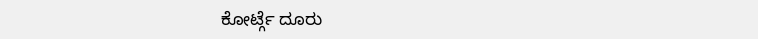ಕೋರ್ಟ್ಗೆ ದೂರು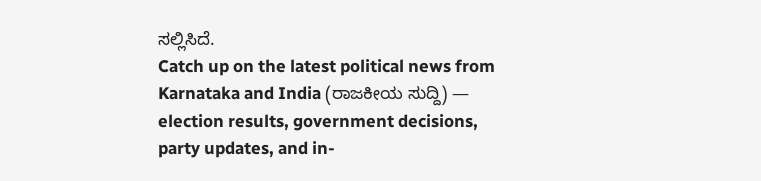ಸಲ್ಲಿಸಿದೆ.
Catch up on the latest political news from Karnataka and India (ರಾಜಕೀಯ ಸುದ್ದಿ) — election results, government decisions, party updates, and in-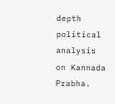depth political analysis on Kannada Prabha.